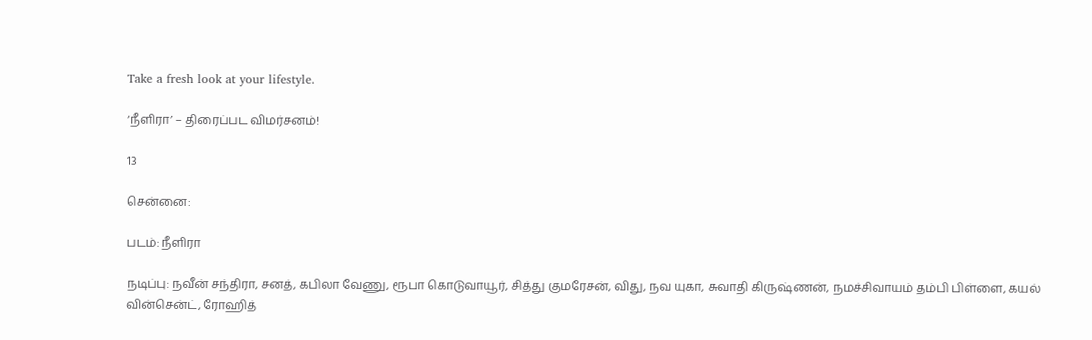Take a fresh look at your lifestyle.

‘நீளிரா’ – திரைப்பட விமர்சனம்!

13

சென்னை:

படம்: நீளிரா

நடிப்பு: நவீன் சந்திரா, சனத், கபிலா வேணு, ரூபா கொடுவாயூர், சித்து குமரேசன், விது, நவ யுகா, சுவாதி கிருஷ்ணன், நமச்சிவாயம் தம்பி பிள்ளை, கயல் வின்சென்ட், ரோஹித்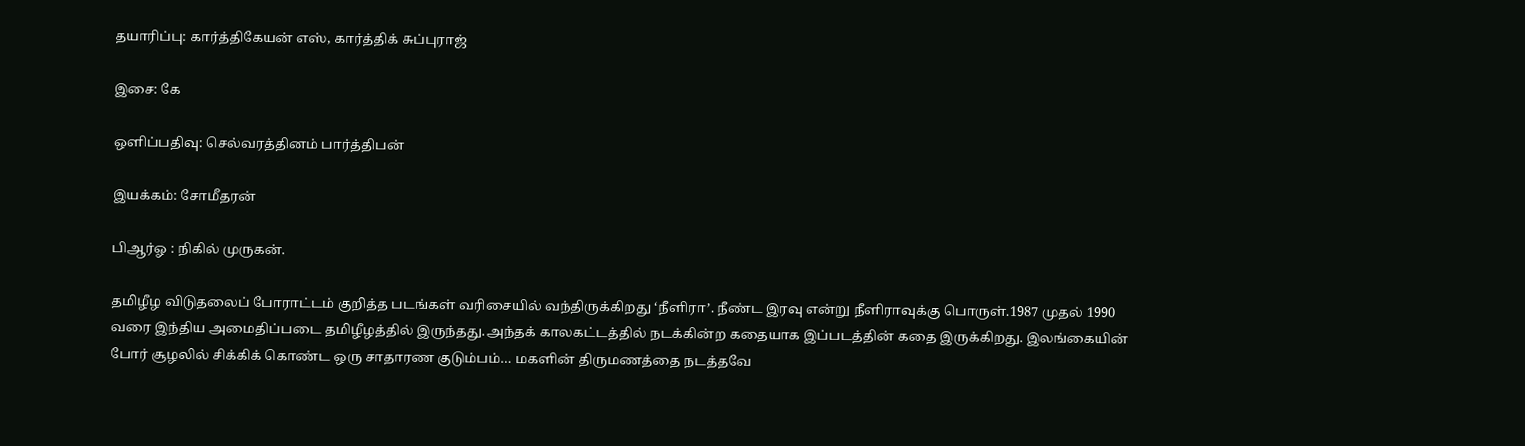தயாரிப்பு: கார்த்திகேயன் எஸ், கார்த்திக் சுப்புராஜ்

இசை: கே

ஒளிப்பதிவு: செல்வரத்தினம் பார்த்திபன்

இயக்கம்: சோமீதரன்

பிஆர்ஓ : நிகில் முருகன்.

தமிழீழ விடுதலைப் போராட்டம் குறித்த படங்கள் வரிசையில் வந்திருக்கிறது ‘நீளிரா’. நீண்ட இரவு என்று நீளிராவுக்கு பொருள்.1987 முதல் 1990 வரை இந்திய அமைதிப்படை தமிழீழத்தில் இருந்தது.அந்தக் காலகட்டத்தில் நடக்கின்ற கதையாக இப்படத்தின் கதை இருக்கிறது. இலங்கையின் போர் சூழலில் சிக்கிக் கொண்ட ஒரு சாதாரண குடும்பம்… மகளின் திருமணத்தை நடத்தவே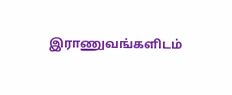இராணுவங்களிடம்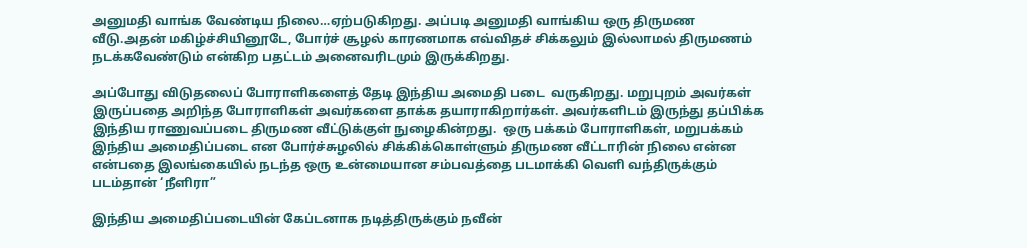அனுமதி வாங்க வேண்டிய நிலை…ஏற்படுகிறது. அப்படி அனுமதி வாங்கிய ஒரு திருமண வீடு.அதன் மகிழ்ச்சியினூடே, போர்ச் சூழல் காரணமாக எவ்விதச் சிக்கலும் இல்லாமல் திருமணம் நடக்கவேண்டும் என்கிற பதட்டம் அனைவரிடமும் இருக்கிறது.

அப்போது விடுதலைப் போராளிகளைத் தேடி இந்திய அமைதி படை  வருகிறது. மறுபுறம் அவர்கள் இருப்பதை அறிந்த போராளிகள் அவர்களை தாக்க தயாராகிறார்கள். அவர்களிடம் இருந்து தப்பிக்க இந்திய ராணுவப்படை திருமண வீட்டுக்குள் நுழைகின்றது.  ஒரு பக்கம் போராளிகள், மறுபக்கம் இந்திய அமைதிப்படை என போர்ச்சுழலில் சிக்கிக்கொள்ளும் திருமண வீட்டாரின் நிலை என்ன என்பதை இலங்கையில் நடந்த ஒரு உன்மையான சம்பவத்தை படமாக்கி வெளி வந்திருக்கும் படம்தான் ‘நீளிரா”

இந்திய அமைதிப்படையின் கேப்டனாக நடித்திருக்கும் நவீன்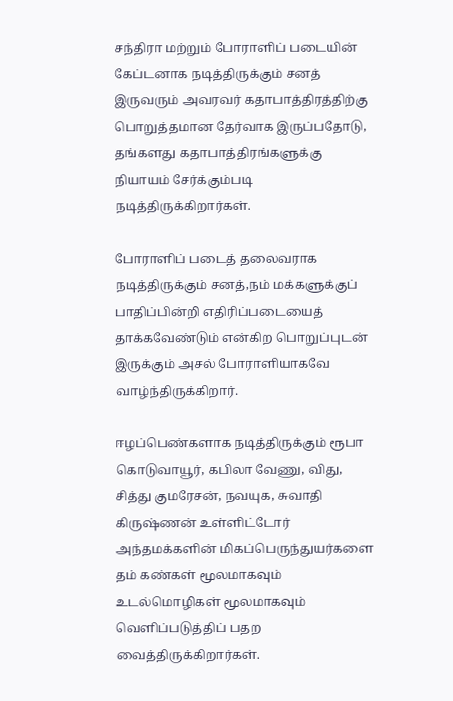சந்திரா மற்றும் போராளிப் படையின் கேப்டனாக நடித்திருக்கும் சனத் இருவரும் அவரவர் கதாபாத்திரத்திற்கு பொறுத்தமான தேர்வாக இருப்பதோடு, தங்களது கதாபாத்திரங்களுக்கு நியாயம் சேர்க்கும்படி நடித்திருக்கிறார்கள்.

போராளிப் படைத் தலைவராக நடித்திருக்கும் சனத்,நம் மக்களுக்குப் பாதிப்பின்றி எதிரிப்படையைத் தாக்கவேண்டும் என்கிற பொறுப்புடன் இருக்கும் அசல் போராளியாகவே வாழ்ந்திருக்கிறார்.

ஈழப்பெண்களாக நடித்திருக்கும் ரூபா கொடுவாயூர், கபிலா வேணு, விது, சித்து குமரேசன், நவயுக, சுவாதி கிருஷ்ணன் உள்ளிட்டோர் அந்தமக்களின் மிகப்பெருந்துயர்களை தம் கண்கள் மூலமாகவும் உடல்மொழிகள் மூலமாகவும் வெளிப்படுத்திப் பதற வைத்திருக்கிறார்கள்.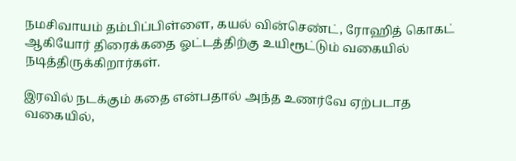நமசிவாயம் தம்பிப்பிள்ளை, கயல் வின்செண்ட், ரோஹித் கொகட் ஆகியோர் திரைக்கதை ஓட்டத்திற்கு உயிரூட்டும் வகையில் நடித்திருக்கிறார்கள்.

இரவில் நடக்கும் கதை என்பதால் அந்த உணர்வே ஏற்படாத வகையில்,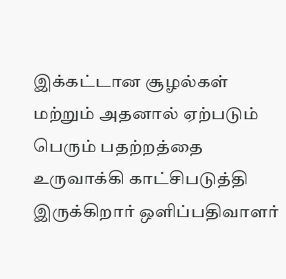இக்கட்டான சூழல்கள் மற்றும் அதனால் ஏற்படும்  பெரும் பதற்றத்தை உருவாக்கி காட்சிபடுத்தி இருக்கிறார் ஒளிப்பதிவாளர்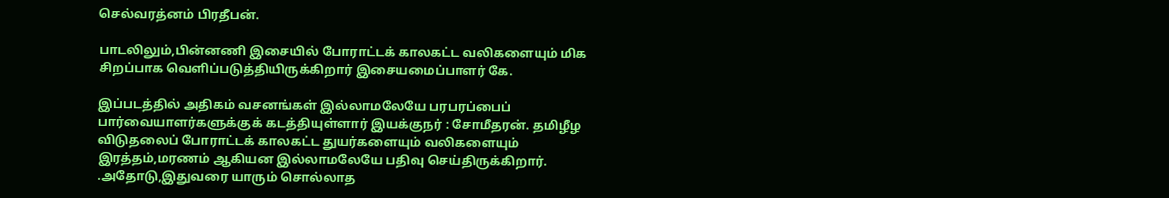செல்வரத்னம் பிரதீபன்.

பாடலிலும்,பின்னணி இசையில் போராட்டக் காலகட்ட வலிகளையும் மிக சிறப்பாக வெளிப்படுத்தியிருக்கிறார் இசையமைப்பாளர் கே.

இப்படத்தில் அதிகம் வசனங்கள் இல்லாமலேயே பரபரப்பைப் பார்வையாளர்களுக்குக் கடத்தியுள்ளார் இயக்குநர் : சோமீதரன். தமிழீழ விடுதலைப் போராட்டக் காலகட்ட துயர்களையும் வலிகளையும் இரத்தம்,மரணம் ஆகியன இல்லாமலேயே பதிவு செய்திருக்கிறார். .அதோடு,இதுவரை யாரும் சொல்லாத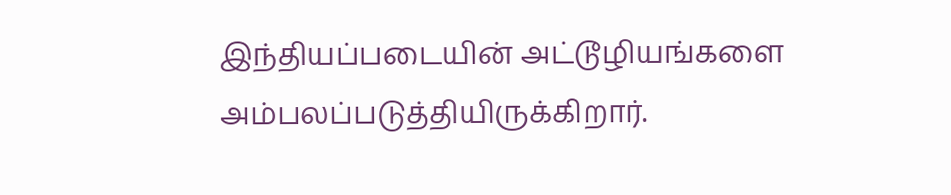இந்தியப்படையின் அட்டூழியங்களை அம்பலப்படுத்தியிருக்கிறார்.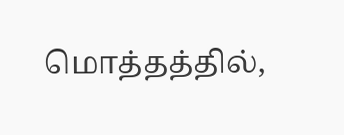மொத்தத்தில்,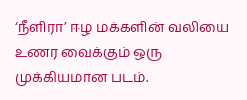‘நீளிரா’ ஈழ மக்களின் வலியை உணர வைக்கும் ஒரு முக்கியமான படம்.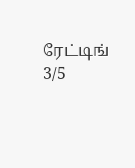ரேட்டிங் 3/5